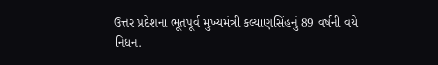ઉત્તર પ્રદેશના ભૂતપૂર્વ મુખ્યમંત્રી કલ્યાણસિંહનું 89 વર્ષની વયે નિધન.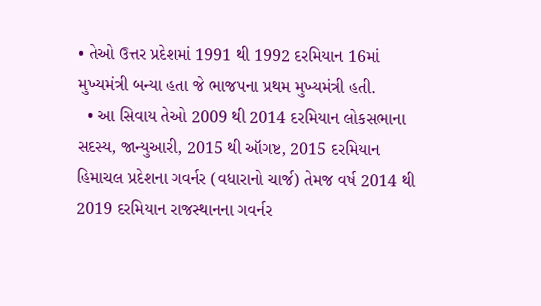• તેઓ ઉત્તર પ્રદેશમાં 1991 થી 1992 દરમિયાન 16માં મુખ્યમંત્રી બન્યા હતા જે ભાજપના પ્રથમ મુખ્યમંત્રી હતી.
  • આ સિવાય તેઓ 2009 થી 2014 દરમિયાન લોકસભાના સદસ્ય, જાન્યુઆરી, 2015 થી ઑગષ્ટ, 2015 દરમિયાન હિમાચલ પ્રદેશના ગવર્નર (વધારાનો ચાર્જ) તેમજ વર્ષ 2014 થી 2019 દરમિયાન રાજસ્થાનના ગવર્નર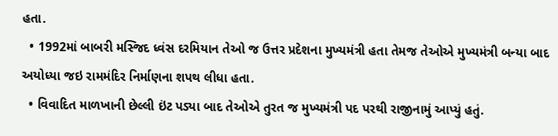હતા.
  • 1992માં બાબરી મસ્જિદ ધ્વંસ દરમિયાન તેઓ જ ઉત્તર પ્રદેશના મુખ્યમંત્રી હતા તેમજ તેઓએ મુખ્યમંત્રી બન્યા બાદ અયોધ્યા જઇ રામમંદિર નિર્માણના શપથ લીધા હતા.
  • વિવાદિત માળખાની છેલ્લી ઇંટ પડ્યા બાદ તેઓએ તુરત જ મુખ્યમંત્રી પદ પરથી રાજીનામું આપ્યું હતું.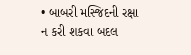• બાબરી મસ્જિદની રક્ષા ન કરી શકવા બદલ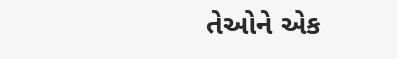તેઓને એક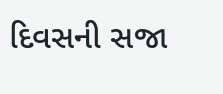દિવસની સજા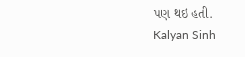પણ થઇ હતી.
Kalyan Sinh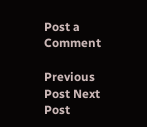Post a Comment

Previous Post Next Post